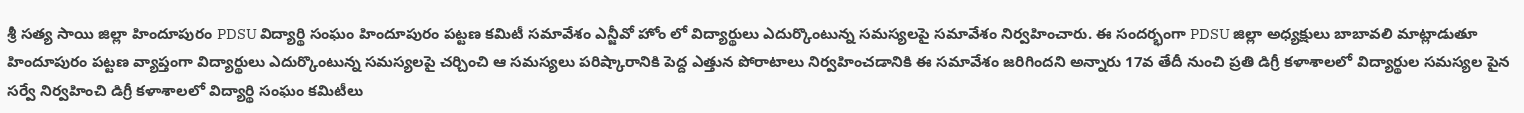శ్రీ సత్య సాయి జిల్లా హిందూపురం PDSU విద్యార్థి సంఘం హిందూపురం పట్టణ కమిటీ సమావేశం ఎన్జీవో హోం లో విద్యార్థులు ఎదుర్కొంటున్న సమస్యలపై సమావేశం నిర్వహించారు. ఈ సందర్భంగా PDSU జిల్లా అధ్యక్షులు బాబావలి మాట్లాడుతూ హిందూపురం పట్టణ వ్యాప్తంగా విద్యార్థులు ఎదుర్కొంటున్న సమస్యలపై చర్చించి ఆ సమస్యలు పరిష్కారానికి పెద్ద ఎత్తున పోరాటాలు నిర్వహించడానికి ఈ సమావేశం జరిగిందని అన్నారు 17వ తేదీ నుంచి ప్రతి డిగ్రీ కళాశాలలో విద్యార్థుల సమస్యల పైన సర్వే నిర్వహించి డిగ్రీ కళాశాలలో విద్యార్థి సంఘం కమిటీలు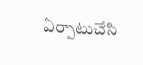ఏర్పాటుచేసి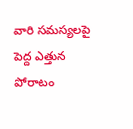వారి సమస్యలపై పెద్ద ఎత్తున పోరాటం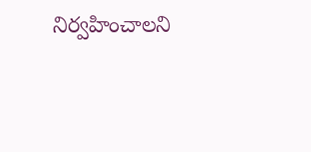నిర్వహించాలని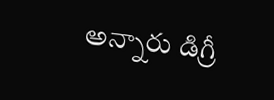అన్నారు డిగ్రీ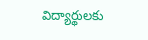విద్యార్థులకు